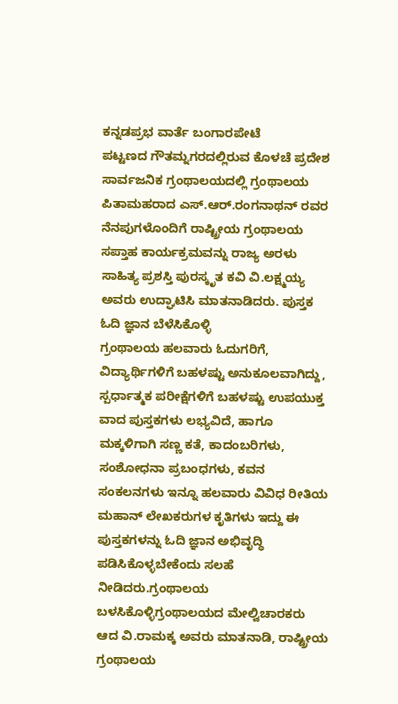ಕನ್ನಡಪ್ರಭ ವಾರ್ತೆ ಬಂಗಾರಪೇಟೆ
ಪಟ್ಟಣದ ಗೌತಮ್ನಗರದಲ್ಲಿರುವ ಕೊಳಚೆ ಪ್ರದೇಶ ಸಾರ್ವಜನಿಕ ಗ್ರಂಥಾಲಯದಲ್ಲಿ ಗ್ರಂಥಾಲಯ ಪಿತಾಮಹರಾದ ಎಸ್.ಆರ್.ರಂಗನಾಥನ್ ರವರ ನೆನಪುಗಳೊಂದಿಗೆ ರಾಷ್ಟ್ರೀಯ ಗ್ರಂಥಾಲಯ ಸಪ್ತಾಹ ಕಾರ್ಯಕ್ರಮವನ್ನು ರಾಜ್ಯ ಅರಳು ಸಾಹಿತ್ಯ ಪ್ರಶಸ್ತಿ ಪುರಸ್ಕೃತ ಕವಿ ವಿ.ಲಕ್ಷ್ಮಯ್ಯ ಅವರು ಉದ್ಘಾಟಿಸಿ ಮಾತನಾಡಿದರು. ಪುಸ್ತಕ ಓದಿ ಜ್ಞಾನ ಬೆಳೆಸಿಕೊಳ್ಳಿ
ಗ್ರಂಥಾಲಯ ಹಲವಾರು ಓದುಗರಿಗೆ, ವಿದ್ಯಾರ್ಥಿಗಳಿಗೆ ಬಹಳಷ್ಟು ಅನುಕೂಲವಾಗಿದ್ದು, ಸ್ಪರ್ಧಾತ್ಮಕ ಪರೀಕ್ಷೆಗಳಿಗೆ ಬಹಳಷ್ಟು ಉಪಯುಕ್ತ ವಾದ ಪುಸ್ತಕಗಳು ಲಭ್ಯವಿದೆ, ಹಾಗೂ ಮಕ್ಕಳಿಗಾಗಿ ಸಣ್ಣ ಕತೆ, ಕಾದಂಬರಿಗಳು, ಸಂಶೋಧನಾ ಪ್ರಬಂಧಗಳು, ಕವನ ಸಂಕಲನಗಳು ಇನ್ನೂ ಹಲವಾರು ವಿವಿಧ ರೀತಿಯ ಮಹಾನ್ ಲೇಖಕರುಗಳ ಕೃತಿಗಳು ಇದ್ದು ಈ ಪುಸ್ತಕಗಳನ್ನು ಓದಿ ಜ್ಞಾನ ಅಭಿವೃದ್ಧಿ ಪಡಿಸಿಕೊಳ್ಳಬೇಕೆಂದು ಸಲಹೆ ನೀಡಿದರು.ಗ್ರಂಥಾಲಯ ಬಳಸಿಕೊಳ್ಳಿಗ್ರಂಥಾಲಯದ ಮೇಲ್ವಿಚಾರಕರು ಆದ ವಿ.ರಾಮಕ್ಕ ಅವರು ಮಾತನಾಡಿ, ರಾಷ್ಟ್ರೀಯ ಗ್ರಂಥಾಲಯ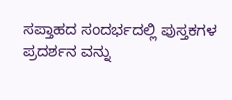ಸಪ್ತಾಹದ ಸಂದರ್ಭದಲ್ಲಿ ಪುಸ್ತಕಗಳ ಪ್ರದರ್ಶನ ವನ್ನು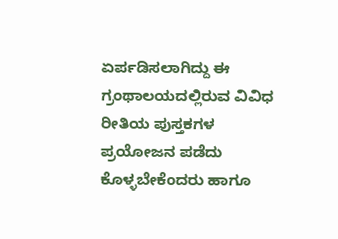ಏರ್ಪಡಿಸಲಾಗಿದ್ದು ಈ ಗ್ರಂಥಾಲಯದಲ್ಲಿರುವ ವಿವಿಧ ರೀತಿಯ ಪುಸ್ತಕಗಳ ಪ್ರಯೋಜನ ಪಡೆದು ಕೊಳ್ಳಬೇಕೆಂದರು ಹಾಗೂ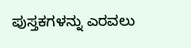ಪುಸ್ತಕಗಳನ್ನು ಎರವಲು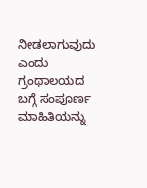ನೀಡಲಾಗುವುದು ಎಂದು ಗ್ರಂಥಾಲಯದ ಬಗ್ಗೆ ಸಂಪೂರ್ಣ ಮಾಹಿತಿಯನ್ನು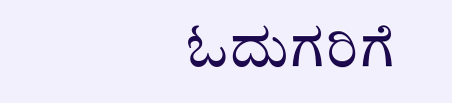ಓದುಗರಿಗೆ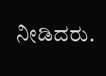ನೀಡಿದರು.